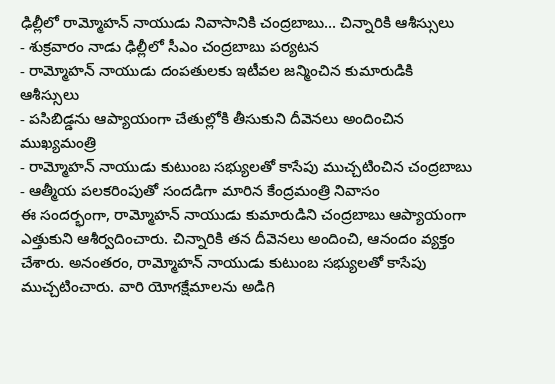ఢిల్లీలో రామ్మోహన్ నాయుడు నివాసానికి చంద్రబాబు... చిన్నారికి ఆశీస్సులు
- శుక్రవారం నాడు ఢిల్లీలో సీఎం చంద్రబాబు పర్యటన
- రామ్మోహన్ నాయుడు దంపతులకు ఇటీవల జన్మించిన కుమారుడికి ఆశీస్సులు
- పసిబిడ్డను ఆప్యాయంగా చేతుల్లోకి తీసుకుని దీవెనలు అందించిన ముఖ్యమంత్రి
- రామ్మోహన్ నాయుడు కుటుంబ సభ్యులతో కాసేపు ముచ్చటించిన చంద్రబాబు
- ఆత్మీయ పలకరింపుతో సందడిగా మారిన కేంద్రమంత్రి నివాసం
ఈ సందర్భంగా, రామ్మోహన్ నాయుడు కుమారుడిని చంద్రబాబు ఆప్యాయంగా ఎత్తుకుని ఆశీర్వదించారు. చిన్నారికి తన దీవెనలు అందించి, ఆనందం వ్యక్తం చేశారు. అనంతరం, రామ్మోహన్ నాయుడు కుటుంబ సభ్యులతో కాసేపు ముచ్చటించారు. వారి యోగక్షేమాలను అడిగి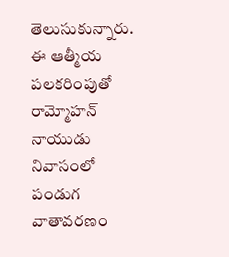తెలుసుకున్నారు. ఈ ఆత్మీయ పలకరింపుతో రామ్మోహన్ నాయుడు నివాసంలో పండుగ వాతావరణం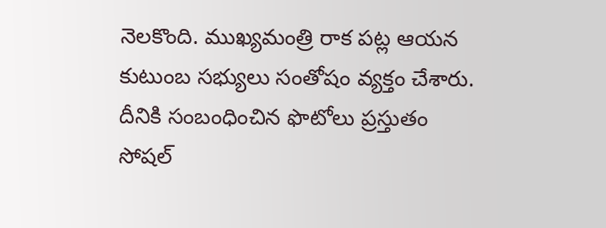నెలకొంది. ముఖ్యమంత్రి రాక పట్ల ఆయన కుటుంబ సభ్యులు సంతోషం వ్యక్తం చేశారు. దీనికి సంబంధించిన ఫొటోలు ప్రస్తుతం సోషల్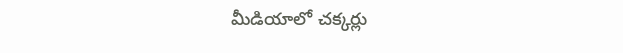మీడియాలో చక్కర్లు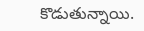కొడుతున్నాయి.